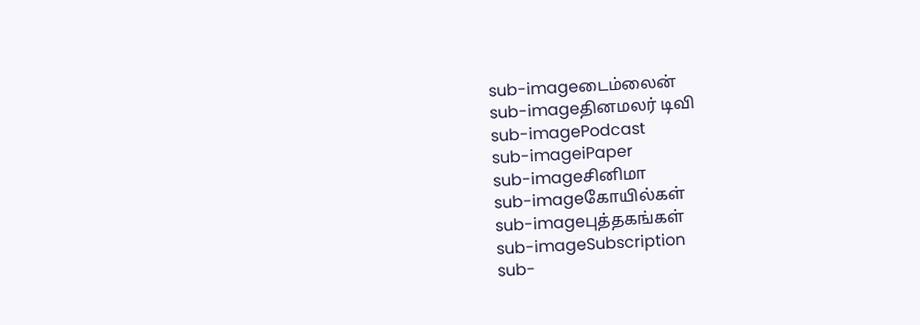sub-imageடைம்லைன்
sub-imageதினமலர் டிவி
sub-imagePodcast
sub-imageiPaper
sub-imageசினிமா
sub-imageகோயில்கள்
sub-imageபுத்தகங்கள்
sub-imageSubscription
sub-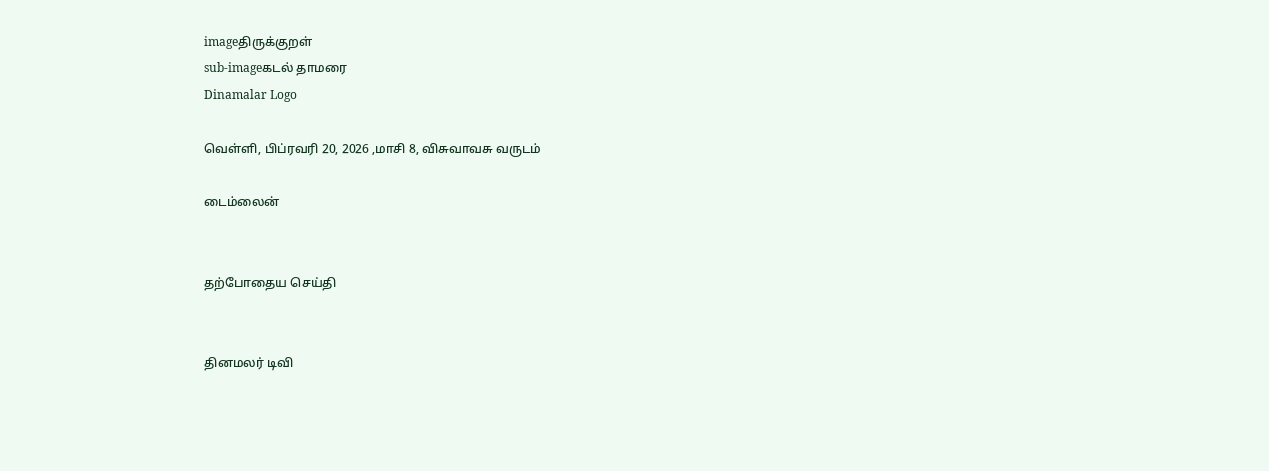imageதிருக்குறள்
sub-imageகடல் தாமரை
Dinamalar Logo

வெள்ளி, பிப்ரவரி 20, 2026 ,மாசி 8, விசுவாவசு வருடம்

டைம்லைன்


தற்போதைய செய்தி


தினமலர் டிவி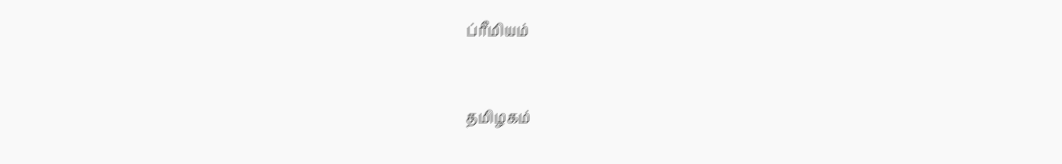ப்ரீமியம்


தமிழகம்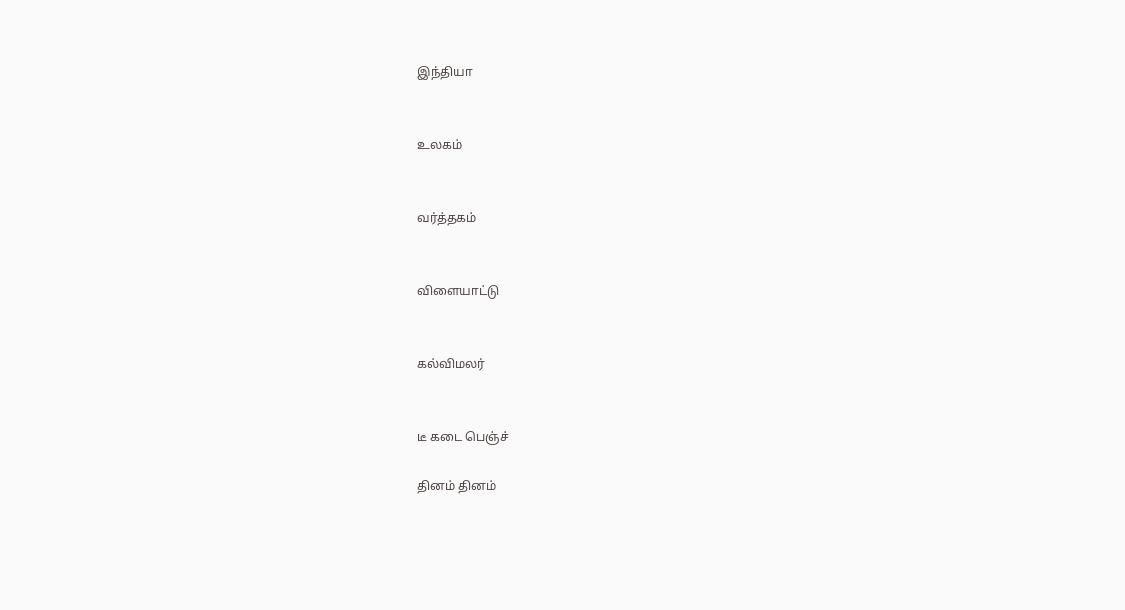இந்தியா


உலகம்


வர்த்தகம்


விளையாட்டு


கல்விமலர்


டீ கடை பெஞ்ச்

தினம் தினம்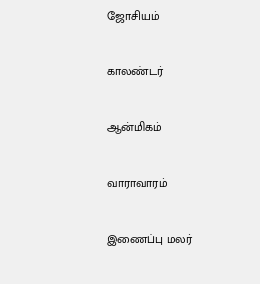ஜோசியம்


காலண்டர்


ஆன்மிகம்


வாராவாரம்


இணைப்பு மலர்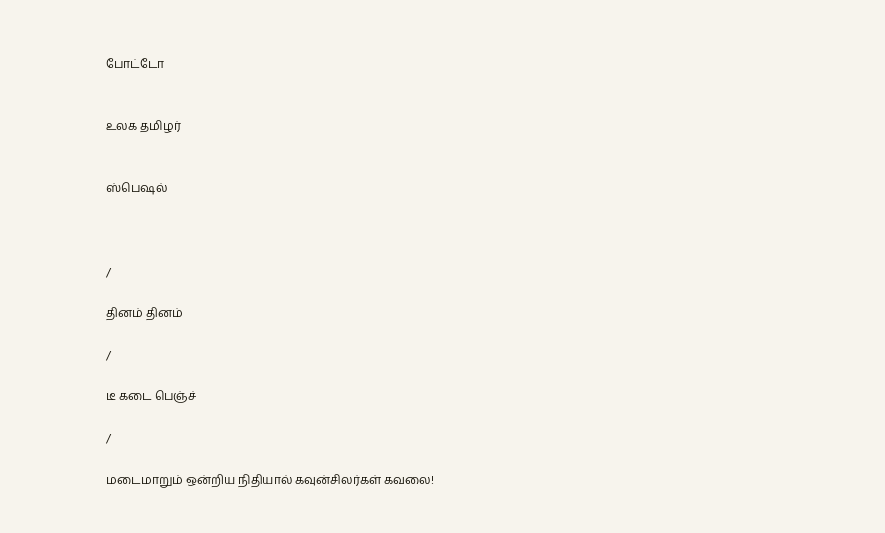போட்டோ


உலக தமிழர்


ஸ்பெஷல்



/

தினம் தினம்

/

டீ கடை பெஞ்ச்

/

மடைமாறும் ஒன்றிய நிதியால் கவுன்சிலர்கள் கவலை!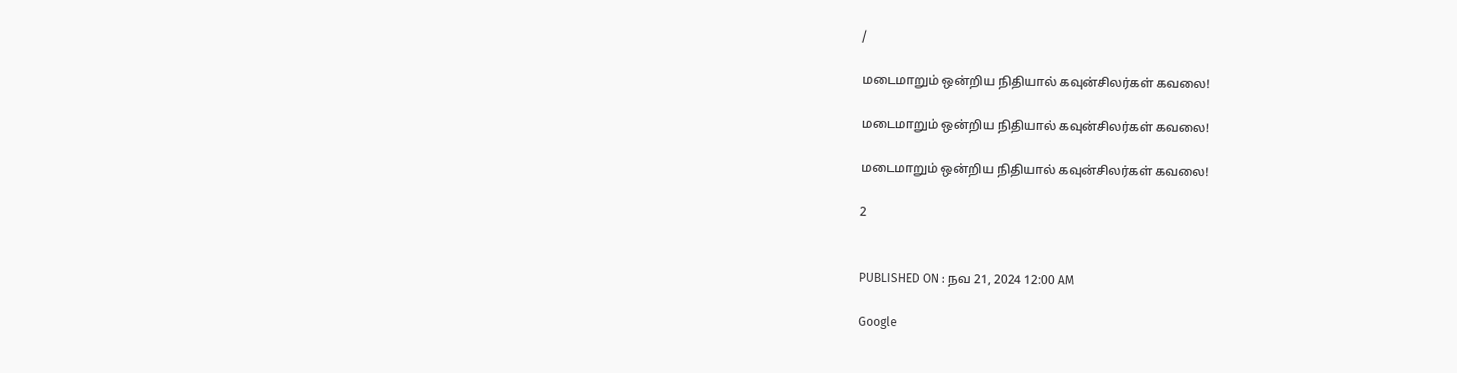/

மடைமாறும் ஒன்றிய நிதியால் கவுன்சிலர்கள் கவலை!

மடைமாறும் ஒன்றிய நிதியால் கவுன்சிலர்கள் கவலை!

மடைமாறும் ஒன்றிய நிதியால் கவுன்சிலர்கள் கவலை!

2


PUBLISHED ON : நவ 21, 2024 12:00 AM

Google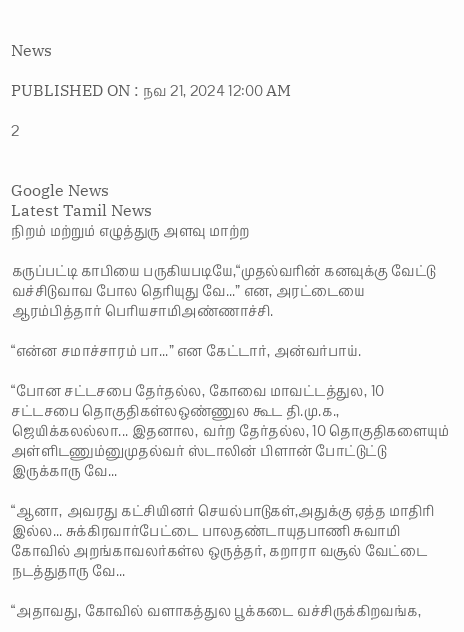News

PUBLISHED ON : நவ 21, 2024 12:00 AM

2


Google News
Latest Tamil News
நிறம் மற்றும் எழுத்துரு அளவு மாற்ற

கருப்பட்டி காபியை பருகியபடியே,“முதல்வரின் கனவுக்கு வேட்டு வச்சிடுவாவ போல தெரியுது வே...” என, அரட்டையை ஆரம்பித்தார் பெரியசாமிஅண்ணாச்சி.

“என்ன சமாச்சாரம் பா...” என கேட்டார், அன்வர்பாய்.

“போன சட்டசபை தேர்தல்ல, கோவை மாவட்டத்துல, 10 சட்டசபை தொகுதிகள்லஒண்ணுல கூட தி.மு.க., ஜெயிக்கலல்லா... இதனால, வர்ற தேர்தல்ல, 10 தொகுதிகளையும் அள்ளிடணும்னுமுதல்வர் ஸ்டாலின் பிளான் போட்டுட்டு இருக்காரு வே...

“ஆனா, அவரது கட்சியினர் செயல்பாடுகள்,அதுக்கு ஏத்த மாதிரி இல்ல... சுக்கிரவார்பேட்டை பாலதண்டாயுதபாணி சுவாமி கோவில் அறங்காவலர்கள்ல ஒருத்தர், கறாரா வசூல் வேட்டை நடத்துதாரு வே...

“அதாவது, கோவில் வளாகத்துல பூக்கடை வச்சிருக்கிறவங்க,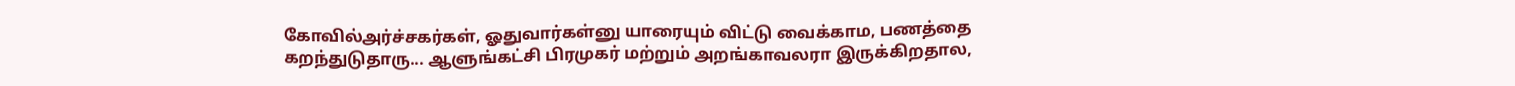கோவில்அர்ச்சகர்கள், ஓதுவார்கள்னு யாரையும் விட்டு வைக்காம, பணத்தை கறந்துடுதாரு... ஆளுங்கட்சி பிரமுகர் மற்றும் அறங்காவலரா இருக்கிறதால,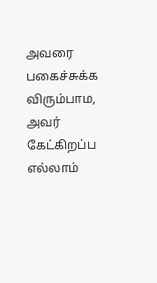அவரை பகைச்சுக்க விரும்பாம, அவர் கேட்கிறப்ப எல்லாம்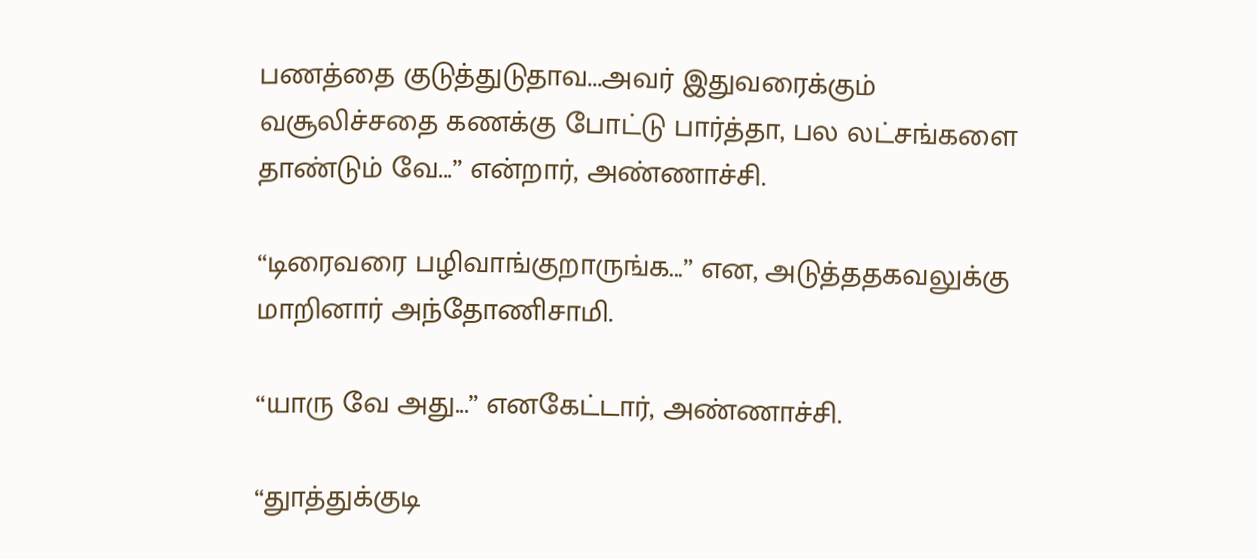பணத்தை குடுத்துடுதாவ...அவர் இதுவரைக்கும் வசூலிச்சதை கணக்கு போட்டு பார்த்தா, பல லட்சங்களை தாண்டும் வே...” என்றார், அண்ணாச்சி.

“டிரைவரை பழிவாங்குறாருங்க...” என, அடுத்ததகவலுக்கு மாறினார் அந்தோணிசாமி.

“யாரு வே அது...” எனகேட்டார், அண்ணாச்சி.

“துாத்துக்குடி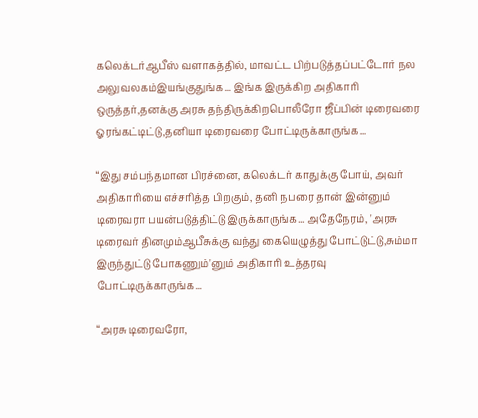கலெக்டர்ஆபீஸ் வளாகத்தில், மாவட்ட பிற்படுத்தப்பட்டோர் நல அலுவலகம்இயங்குதுங்க... இங்க இருக்கிற அதிகாரி ஒருத்தர்,தனக்கு அரசு தந்திருக்கிறபொலீரோ ஜீப்பின் டிரைவரை ஓரங்கட்டிட்டு,தனியா டிரைவரை போட்டிருக்காருங்க...

“இது சம்பந்தமான பிரச்னை, கலெக்டர் காதுக்கு போய், அவர் அதிகாரியை எச்சரித்த பிறகும், தனி நபரை தான் இன்னும் டிரைவரா பயன்படுத்திட்டு இருக்காருங்க... அதேநேரம், 'அரசு டிரைவர் தினமும்ஆபீசுக்கு வந்து கையெழுத்து போட்டுட்டு,சும்மா இருந்துட்டு போகணும்'னும் அதிகாரி உத்தரவு போட்டிருக்காருங்க...

“அரசு டிரைவரோ,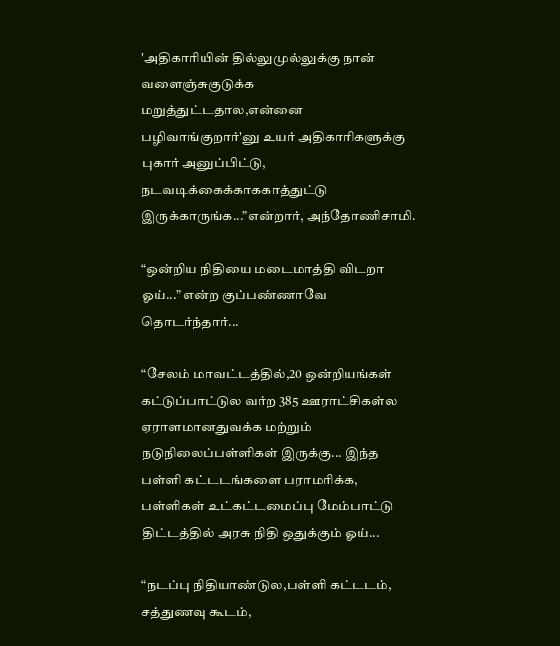'அதிகாரியின் தில்லுமுல்லுக்கு நான் வளைஞ்சுகுடுக்க மறுத்துட்டதால,என்னை பழிவாங்குறார்'னு உயர் அதிகாரிகளுக்கு புகார் அனுப்பிட்டு, நடவடிக்கைக்காககாத்துட்டு இருக்காருங்க...”என்றார், அந்தோணிசாமி.

“ஒன்றிய நிதியை மடைமாத்தி விடறா ஓய்...” என்ற குப்பண்ணாவே தொடர்ந்தார்...

“சேலம் மாவட்டத்தில்,20 ஒன்றியங்கள் கட்டுப்பாட்டுல வர்ற 385 ஊராட்சிகள்ல ஏராளமானதுவக்க மற்றும் நடுநிலைப்பள்ளிகள் இருக்கு... இந்த பள்ளி கட்டடங்களை பராமரிக்க, பள்ளிகள் உட்கட்டமைப்பு மேம்பாட்டு திட்டத்தில் அரசு நிதி ஒதுக்கும் ஓய்...

“நடப்பு நிதியாண்டுல,பள்ளி கட்டடம், சத்துணவு கூடம்,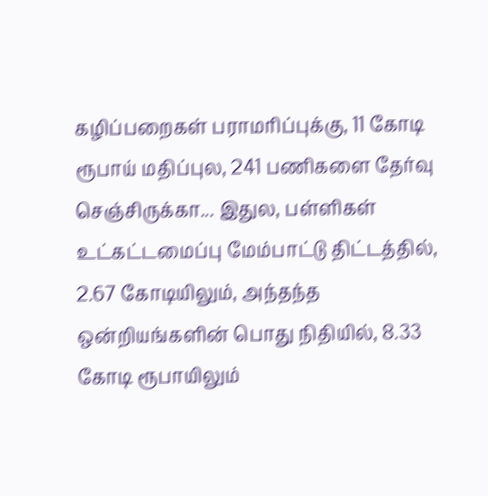கழிப்பறைகள் பராமரிப்புக்கு, 11 கோடி ரூபாய் மதிப்புல, 241 பணிகளை தேர்வு செஞ்சிருக்கா... இதுல, பள்ளிகள் உட்கட்டமைப்பு மேம்பாட்டு திட்டத்தில், 2.67 கோடியிலும், அந்தந்த ஒன்றியங்களின் பொது நிதியில், 8.33 கோடி ரூபாயிலும்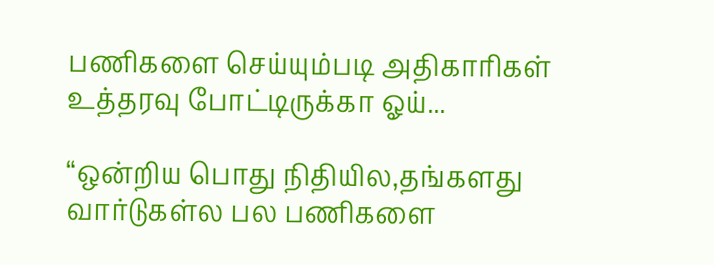பணிகளை செய்யும்படி அதிகாரிகள் உத்தரவு போட்டிருக்கா ஓய்...

“ஒன்றிய பொது நிதியில,தங்களது வார்டுகள்ல பல பணிகளை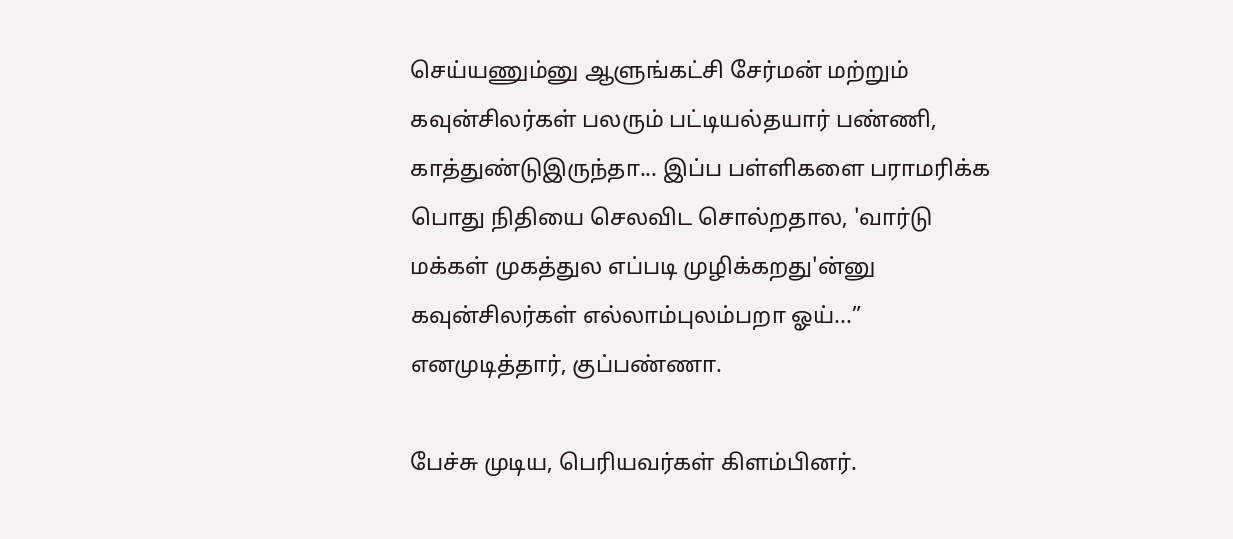செய்யணும்னு ஆளுங்கட்சி சேர்மன் மற்றும் கவுன்சிலர்கள் பலரும் பட்டியல்தயார் பண்ணி, காத்துண்டுஇருந்தா... இப்ப பள்ளிகளை பராமரிக்க பொது நிதியை செலவிட சொல்றதால, 'வார்டு மக்கள் முகத்துல எப்படி முழிக்கறது'ன்னு கவுன்சிலர்கள் எல்லாம்புலம்பறா ஓய்...” எனமுடித்தார், குப்பண்ணா.

பேச்சு முடிய, பெரியவர்கள் கிளம்பினர்.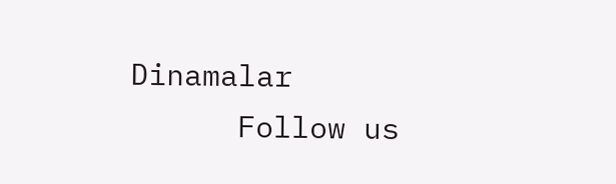Dinamalar
      Follow us